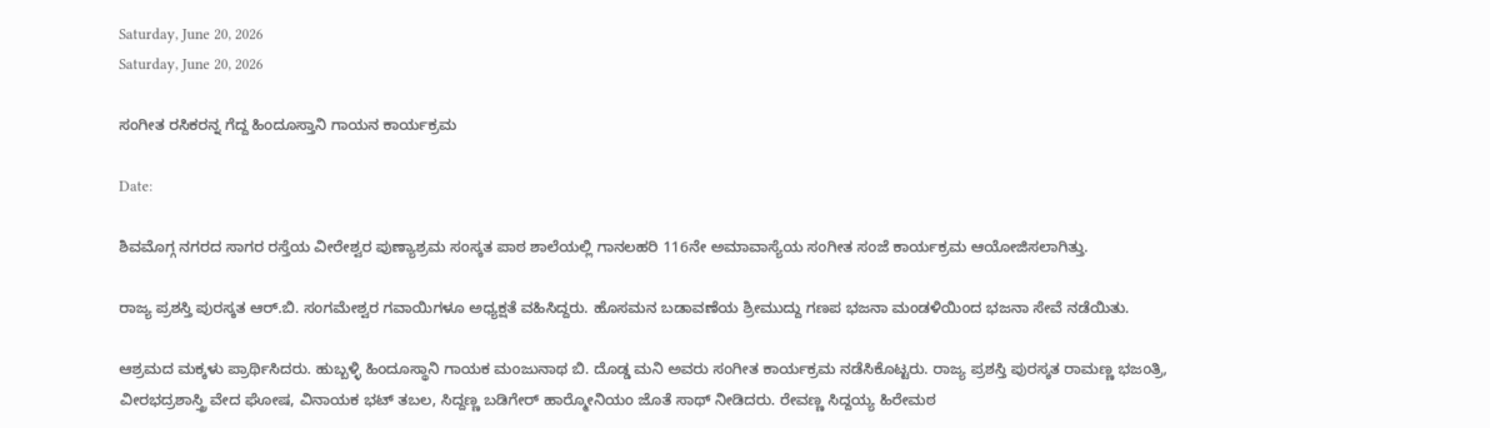Saturday, June 20, 2026
Saturday, June 20, 2026

ಸಂಗೀತ ರಸಿಕರನ್ನ ಗೆದ್ದ ಹಿಂದೂಸ್ತಾನಿ ಗಾಯನ ಕಾರ್ಯಕ್ರಮ

Date:

ಶಿವಮೊಗ್ಗ ನಗರದ ಸಾಗರ ರಸ್ತೆಯ ವೀರೇಶ್ವರ ಪುಣ್ಯಾಶ್ರಮ ಸಂಸ್ಕತ ಪಾಠ ಶಾಲೆಯಲ್ಲಿ ಗಾನಲಹರಿ 116ನೇ ಅಮಾವಾಸ್ಯೆಯ ಸಂಗೀತ ಸಂಜೆ ಕಾರ್ಯಕ್ರಮ ಆಯೋಜಿಸಲಾಗಿತ್ತು.

ರಾಜ್ಯ ಪ್ರಶಸ್ತಿ ಪುರಸ್ಕತ ಆರ್.ಬಿ. ಸಂಗಮೇಶ್ವರ ಗವಾಯಿಗಳೂ ಅಧ್ಯಕ್ಷತೆ ವಹಿಸಿದ್ದರು. ಹೊಸಮನ ಬಡಾವಣೆಯ ಶ್ರೀಮುದ್ದು ಗಣಪ ಭಜನಾ ಮಂಡಳಿಯಿಂದ ಭಜನಾ ಸೇವೆ ನಡೆಯಿತು.

ಆಶ್ರಮದ ಮಕ್ಕಳು ಪ್ರಾರ್ಥಿಸಿದರು. ಹುಬ್ಬಳ್ಳಿ ಹಿಂದೂಸ್ಥಾನಿ ಗಾಯಕ ಮಂಜುನಾಥ ಬಿ. ದೊಡ್ಡ ಮನಿ ಅವರು ಸಂಗೀತ ಕಾರ್ಯಕ್ರಮ ನಡೆಸಿಕೊಟ್ಟರು. ರಾಜ್ಯ ಪ್ರಶಸ್ತಿ ಪುರಸ್ಕತ ರಾಮಣ್ಣ ಭಜಂತ್ರಿ, ವೀರಭದ್ರಶಾಸ್ತ್ರಿ ವೇದ ಘೋಷ, ವಿನಾಯಕ ಭಟ್ ತಬಲ, ಸಿದ್ದಣ್ಣ ಬಡಿಗೇರ್ ಹಾರ್‍ಮೋನಿಯಂ ಜೊತೆ ಸಾಥ್ ನೀಡಿದರು. ರೇವಣ್ಣ ಸಿದ್ದಯ್ಯ ಹಿರೇಮಠ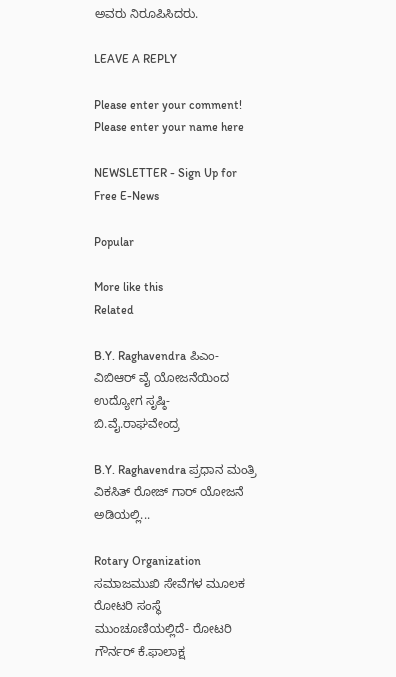ಅವರು ನಿರೂಪಿಸಿದರು.

LEAVE A REPLY

Please enter your comment!
Please enter your name here

NEWSLETTER - Sign Up for Free E-News

Popular

More like this
Related

B.Y. Raghavendra ಪಿಎಂ- ವಿಬಿಆರ್ ವೈ ಯೋಜನೆಯಿಂದ ಉದ್ಯೋಗ ಸೃಷ್ಠಿ- ಬಿ.ವೈ.ರಾಘವೇಂದ್ರ

B.Y. Raghavendra ಪ್ರಧಾನ ಮಂತ್ರಿ ವಿಕಸಿತ್ ರೋಜ್ ಗಾರ್ ಯೋಜನೆ ಅಡಿಯಲ್ಲಿ...

Rotary Organization ಸಮಾಜಮುಖಿ ಸೇವೆಗಳ ಮೂಲಕ ರೋಟರಿ ಸಂಸ್ಥೆ ಮುಂಚೂಣಿಯಲ್ಲಿದೆ- ರೋಟರಿ ಗೌರ್ನರ್ ಕೆ.ಫಾಲಾಕ್ಷ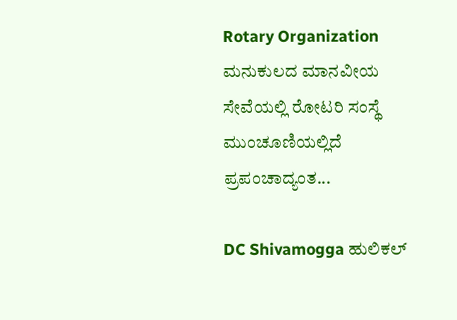Rotary Organization ಮನುಕುಲದ ಮಾನವೀಯ ಸೇವೆಯಲ್ಲಿ ರೋಟರಿ ಸಂಸ್ಥೆ ಮುಂಚೂಣಿಯಲ್ಲಿದೆ ಪ್ರಪಂಚಾದ್ಯಂತ...

DC Shivamogga ಹುಲಿಕಲ್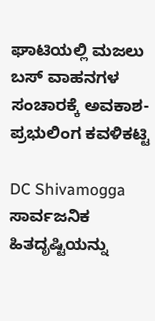ಘಾಟಿಯಲ್ಲಿ ಮಜಲು ಬಸ್ ವಾಹನಗಳ ಸಂಚಾರಕ್ಕೆ ಅವಕಾಶ- ಪ್ರಭುಲಿಂಗ ಕವಳಿಕಟ್ಟಿ

DC Shivamogga ಸಾರ್ವಜನಿಕ ಹಿತದೃಷ್ಟಿಯನ್ನು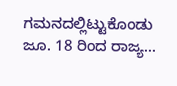ಗಮನದಲ್ಲಿಟ್ಟುಕೊಂಡು ಜೂ. 18 ರಿಂದ ರಾಜ್ಯ...